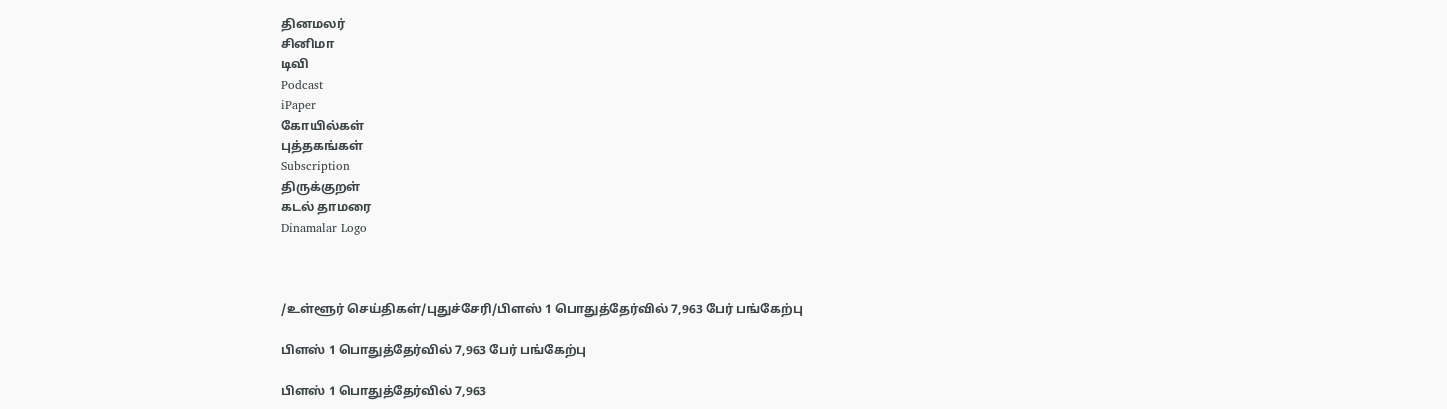தினமலர்
சினிமா
டிவி
Podcast
iPaper
கோயில்கள்
புத்தகங்கள்
Subscription
திருக்குறள்
கடல் தாமரை
Dinamalar Logo



/உள்ளூர் செய்திகள்/புதுச்சேரி/பிளஸ் 1 பொதுத்தேர்வில் 7,963 பேர் பங்கேற்பு

பிளஸ் 1 பொதுத்தேர்வில் 7,963 பேர் பங்கேற்பு

பிளஸ் 1 பொதுத்தேர்வில் 7,963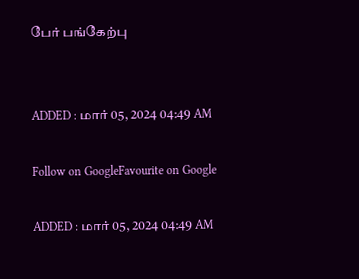பேர் பங்கேற்பு


ADDED : மார் 05, 2024 04:49 AM

Follow on GoogleFavourite on Google

ADDED : மார் 05, 2024 04:49 AM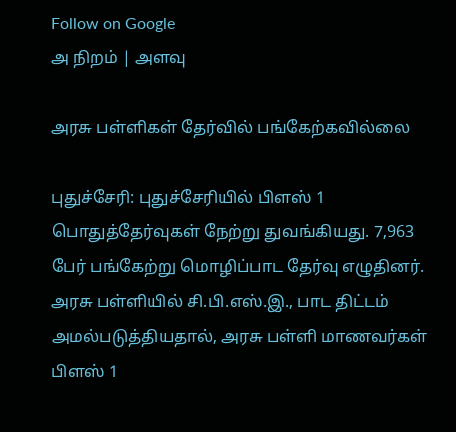Follow on Google
அ நிறம் | அளவு

அரசு பள்ளிகள் தேர்வில் பங்கேற்கவில்லை

புதுச்சேரி: புதுச்சேரியில் பிளஸ் 1 பொதுத்தேர்வுகள் நேற்று துவங்கியது. 7,963 பேர் பங்கேற்று மொழிப்பாட தேர்வு எழுதினர். அரசு பள்ளியில் சி.பி.எஸ்.இ., பாட திட்டம் அமல்படுத்தியதால், அரசு பள்ளி மாணவர்கள் பிளஸ் 1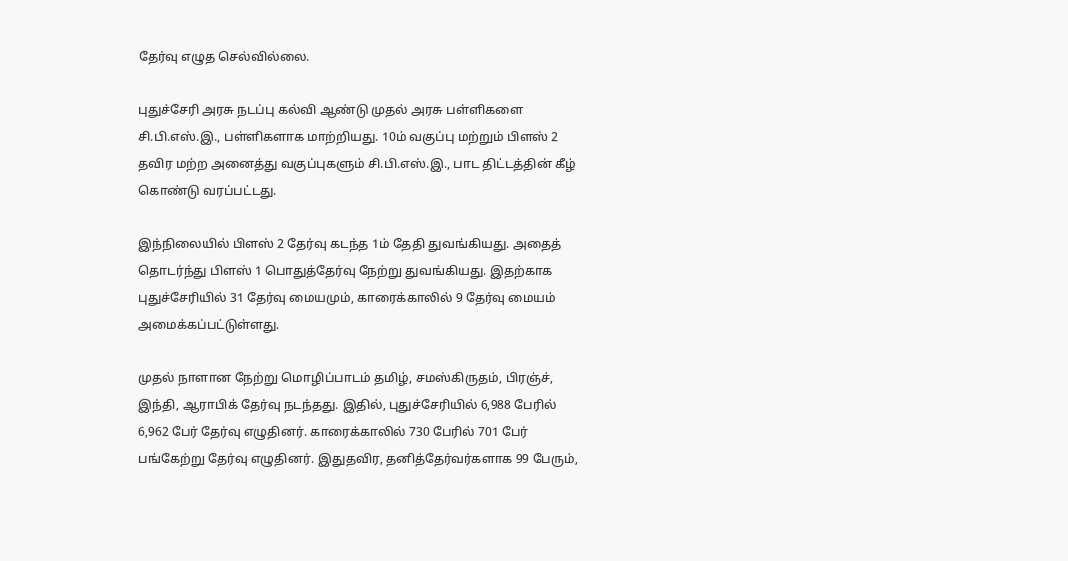தேர்வு எழுத செல்வில்லை.

புதுச்சேரி அரசு நடப்பு கல்வி ஆண்டு முதல் அரசு பள்ளிகளை சி.பி.எஸ்.இ., பள்ளிகளாக மாற்றியது. 10ம் வகுப்பு மற்றும் பிளஸ் 2 தவிர மற்ற அனைத்து வகுப்புகளும் சி.பி.எஸ்.இ., பாட திட்டத்தின் கீழ் கொண்டு வரப்பட்டது.

இந்நிலையில் பிளஸ் 2 தேர்வு கடந்த 1ம் தேதி துவங்கியது. அதைத் தொடர்ந்து பிளஸ் 1 பொதுத்தேர்வு நேற்று துவங்கியது. இதற்காக புதுச்சேரியில் 31 தேர்வு மையமும், காரைக்காலில் 9 தேர்வு மையம் அமைக்கப்பட்டுள்ளது.

முதல் நாளான நேற்று மொழிப்பாடம் தமிழ், சமஸ்கிருதம், பிரஞ்ச், இந்தி, ஆராபிக் தேர்வு நடந்தது. இதில், புதுச்சேரியில் 6,988 பேரில் 6,962 பேர் தேர்வு எழுதினர். காரைக்காலில் 730 பேரில் 701 பேர் பங்கேற்று தேர்வு எழுதினர். இதுதவிர, தனித்தேர்வர்களாக 99 பேரும்,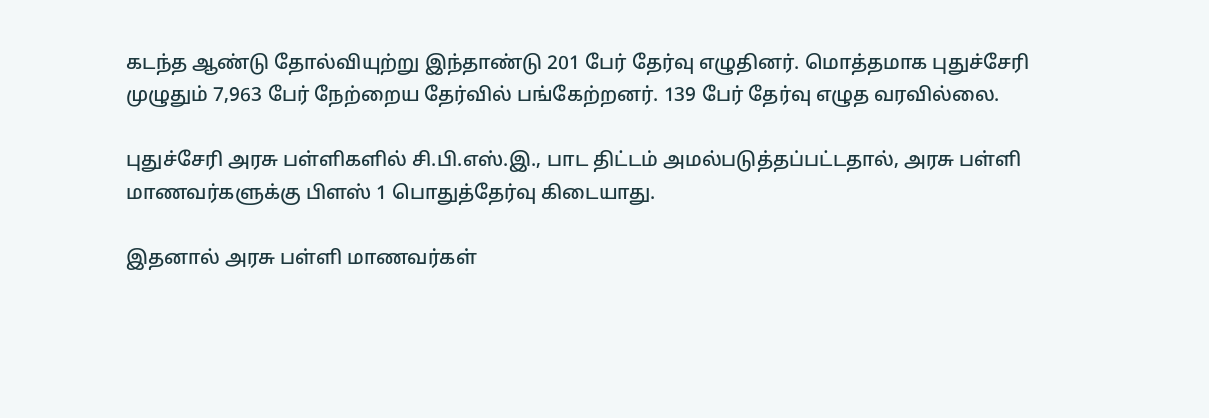கடந்த ஆண்டு தோல்வியுற்று இந்தாண்டு 201 பேர் தேர்வு எழுதினர். மொத்தமாக புதுச்சேரி முழுதும் 7,963 பேர் நேற்றைய தேர்வில் பங்கேற்றனர். 139 பேர் தேர்வு எழுத வரவில்லை.

புதுச்சேரி அரசு பள்ளிகளில் சி.பி.எஸ்.இ., பாட திட்டம் அமல்படுத்தப்பட்டதால், அரசு பள்ளி மாணவர்களுக்கு பிளஸ் 1 பொதுத்தேர்வு கிடையாது.

இதனால் அரசு பள்ளி மாணவர்கள்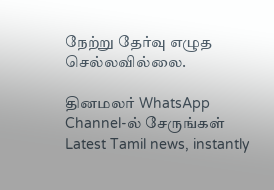நேற்று தேர்வு எழுத செல்லவில்லை.

தினமலர் WhatsApp Channel-ல் சேருங்கள்
Latest Tamil news, instantly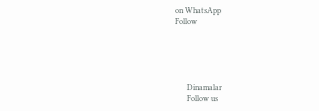on WhatsApp
Follow





      Dinamalar
      Follow us